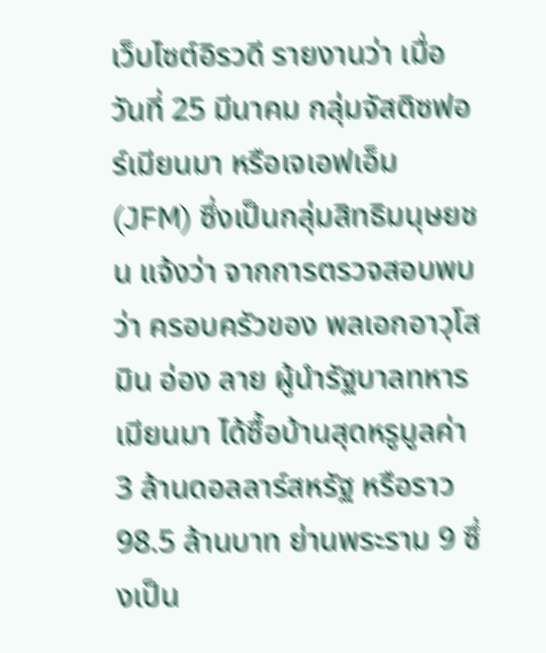เว็บไซต์อิรวดี รายงานว่า เมื่อวันที่ 25 มีนาคม กลุ่มจัสติซฟอร์เมียนมา หรือเจเอฟเอ็ม (JFM) ซึ่งเป็นกลุ่มสิทธิมนุษยชน แจ้งว่า จากการตรวจสอบพบว่า ครอบครัวของ พลเอกอาวุโส มิน อ่อง ลาย ผู้นำรัฐบาลทหารเมียนมา ได้ซื้อบ้านสุดหรูมูลค่า 3 ล้านดอลลาร์สหรัฐ หรือราว 98.5 ล้านบาท ย่านพระราม 9 ซึ่งเป็น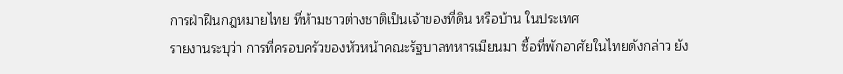การฝ่าฝืนกฎหมายไทย ที่ห้ามชาวต่างชาติเป็นเจ้าของที่ดิน หรือบ้าน ในประเทศ
รายงานระบุว่า การที่ครอบครัวของหัวหน้าคณะรัฐบาลทหารเมียนมา ซื้อที่พักอาศัยในไทยดังกล่าว ยัง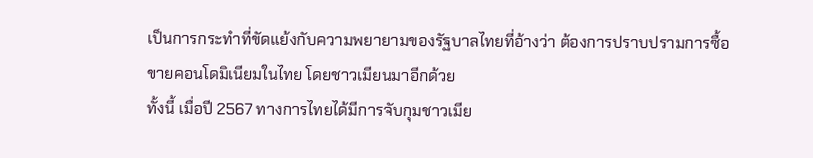เป็นการกระทำที่ขัดแย้งกับความพยายามของรัฐบาลไทยที่อ้างว่า ต้องการปราบปรามการซื้อขายคอนโดมิเนียมในไทย โดยชาวเมียนมาอีกด้วย
ทั้งนี้ เมื่อปี 2567 ทางการไทยได้มีการจับกุมชาวเมีย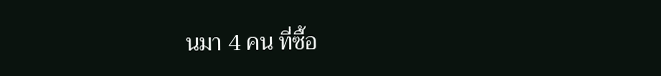นมา 4 คน ที่ซื้อ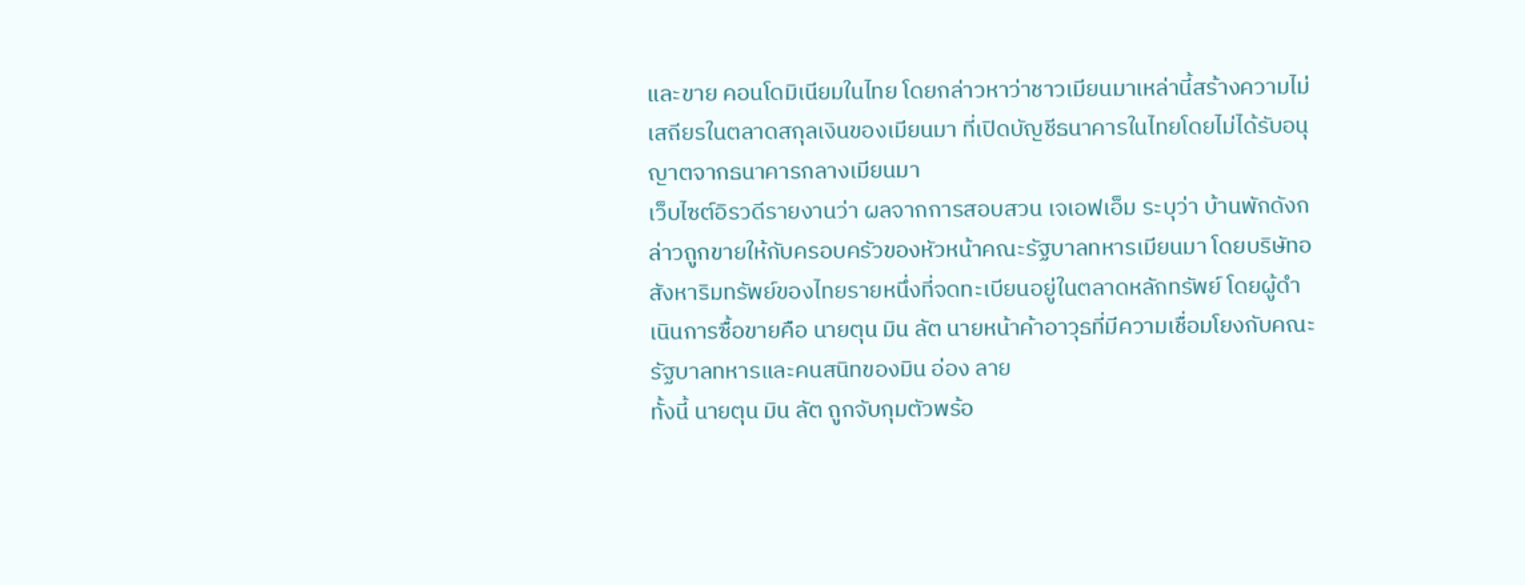และขาย คอนโดมิเนียมในไทย โดยกล่าวหาว่าชาวเมียนมาเหล่านี้สร้างความไม่เสถียรในตลาดสกุลเงินของเมียนมา ที่เปิดบัญชีธนาคารในไทยโดยไม่ได้รับอนุญาตจากธนาคารกลางเมียนมา
เว็บไซต์อิรวดีรายงานว่า ผลจากการสอบสวน เจเอฟเอ็ม ระบุว่า บ้านพักดังกล่าวถูกขายให้กับครอบครัวของหัวหน้าคณะรัฐบาลทหารเมียนมา โดยบริษัทอสังหาริมทรัพย์ของไทยรายหนึ่งที่จดทะเบียนอยู่ในตลาดหลักทรัพย์ โดยผู้ดำเนินการซื้อขายคือ นายตุน มิน ลัต นายหน้าค้าอาวุธที่มีความเชื่อมโยงกับคณะรัฐบาลทหารและคนสนิทของมิน อ่อง ลาย
ทั้งนี้ นายตุน มิน ลัต ถูกจับกุมตัวพร้อ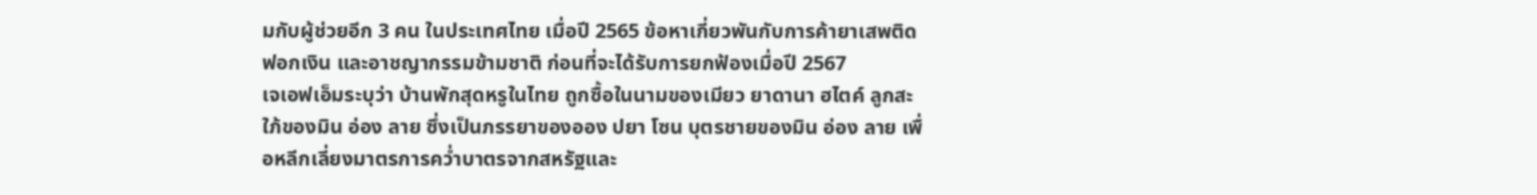มกับผู้ช่วยอีก 3 คน ในประเทศไทย เมื่อปี 2565 ข้อหาเกี่ยวพันกับการค้ายาเสพติด ฟอกเงิน และอาชญากรรมข้ามชาติ ก่อนที่จะได้รับการยกฟ้องเมื่อปี 2567
เจเอฟเอ็มระบุว่า บ้านพักสุดหรูในไทย ถูกซื้อในนามของเมียว ยาดานา ฮไตค์ ลูกสะใภ้ของมิน อ่อง ลาย ซึ่งเป็นภรรยาของออง ปยา โซน บุตรชายของมิน อ่อง ลาย เพื่อหลีกเลี่ยงมาตรการคว่ำบาตรจากสหรัฐและ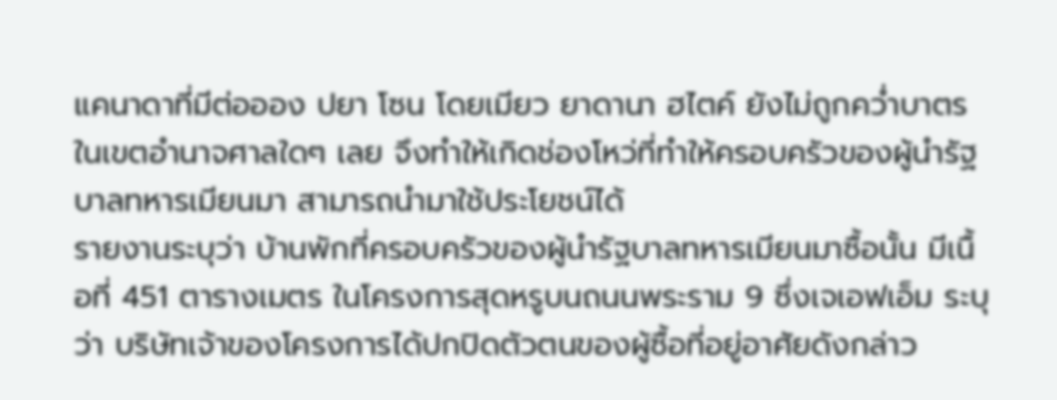แคนาดาที่มีต่อออง ปยา โซน โดยเมียว ยาดานา ฮไตค์ ยังไม่ถูกคว่ำบาตรในเขตอำนาจศาลใดๆ เลย จึงทำให้เกิดช่องโหว่ที่ทำให้ครอบครัวของผู้นำรัฐบาลทหารเมียนมา สามารถนำมาใช้ประโยชน์ได้
รายงานระบุว่า บ้านพักที่ครอบครัวของผู้นำรัฐบาลทหารเมียนมาซื้อนั้น มีเนื้อที่ 451 ตารางเมตร ในโครงการสุดหรูบนถนนพระราม 9 ซึ่งเจเอฟเอ็ม ระบุว่า บริษัทเจ้าของโครงการได้ปกปิดตัวตนของผู้ซื้อที่อยู่อาศัยดังกล่าว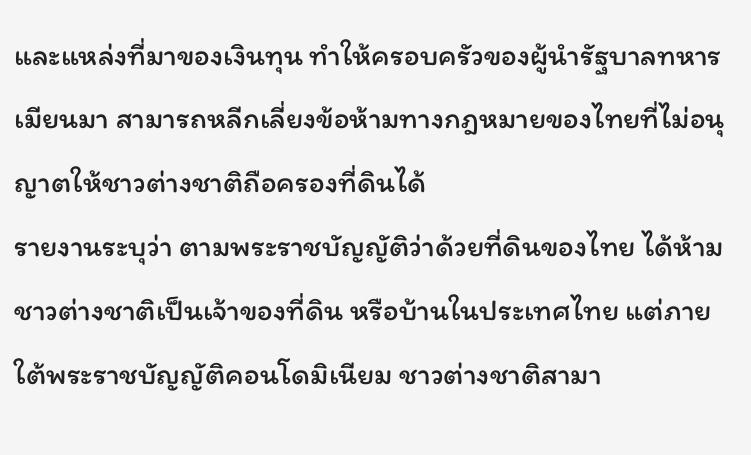และแหล่งที่มาของเงินทุน ทำให้ครอบครัวของผู้นำรัฐบาลทหารเมียนมา สามารถหลีกเลี่ยงข้อห้ามทางกฎหมายของไทยที่ไม่อนุญาตให้ชาวต่างชาติถือครองที่ดินได้
รายงานระบุว่า ตามพระราชบัญญัติว่าด้วยที่ดินของไทย ได้ห้ามชาวต่างชาติเป็นเจ้าของที่ดิน หรือบ้านในประเทศไทย แต่ภายใต้พระราชบัญญัติคอนโดมิเนียม ชาวต่างชาติสามา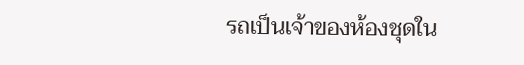รถเป็นเจ้าของห้องชุดใน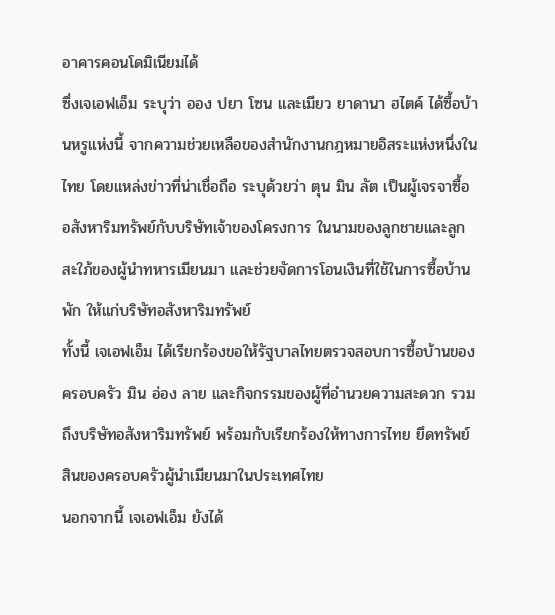อาคารคอนโดมิเนียมได้
ซึ่งเจเอฟเอ็ม ระบุว่า ออง ปยา โซน และเมียว ยาดานา ฮไตค์ ได้ซื้อบ้านหรูแห่งนี้ จากความช่วยเหลือของสำนักงานกฎหมายอิสระแห่งหนึ่งในไทย โดยแหล่งข่าวที่น่าเชื่อถือ ระบุด้วยว่า ตุน มิน ลัต เป็นผู้เจรจาซื้ออสังหาริมทรัพย์กับบริษัทเจ้าของโครงการ ในนามของลูกชายและลูกสะใภ้ของผู้นำทหารเมียนมา และช่วยจัดการโอนเงินที่ใช้ในการซื้อบ้านพัก ให้แก่บริษัทอสังหาริมทรัพย์
ทั้งนี้ เจเอฟเอ็ม ได้เรียกร้องขอให้รัฐบาลไทยตรวจสอบการซื้อบ้านของครอบครัว มิน อ่อง ลาย และกิจกรรมของผู้ที่อำนวยความสะดวก รวมถึงบริษัทอสังหาริมทรัพย์ พร้อมกับเรียกร้องให้ทางการไทย ยึดทรัพย์สินของครอบครัวผู้นำเมียนมาในประเทศไทย
นอกจากนี้ เจเอฟเอ็ม ยังได้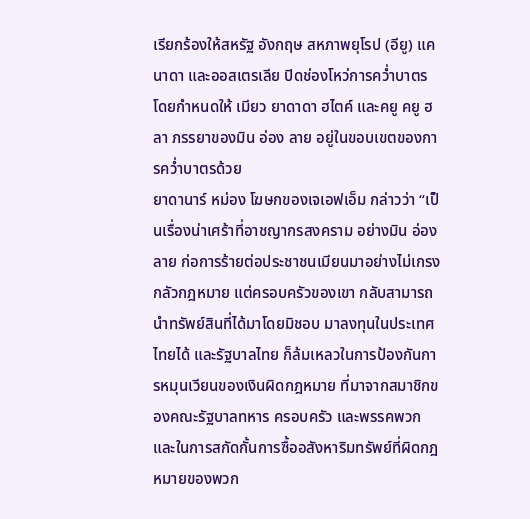เรียกร้องให้สหรัฐ อังกฤษ สหภาพยุโรป (อียู) แคนาดา และออสเตรเลีย ปิดช่องโหว่การคว่ำบาตร โดยกำหนดให้ เมียว ยาดาดา ฮไตค์ และคยู คยู ฮลา ภรรยาของมิน อ่อง ลาย อยู่ในขอบเขตของการคว่ำบาตรด้วย
ยาดานาร์ หม่อง โฆษกของเจเอฟเอ็ม กล่าวว่า “เป็นเรื่องน่าเศร้าที่อาชญากรสงคราม อย่างมิน อ่อง ลาย ก่อการร้ายต่อประชาชนเมียนมาอย่างไม่เกรงกลัวกฎหมาย แต่ครอบครัวของเขา กลับสามารถนำทรัพย์สินที่ได้มาโดยมิชอบ มาลงทุนในประเทศไทยได้ และรัฐบาลไทย ก็ล้มเหลวในการป้องกันการหมุนเวียนของเงินผิดกฎหมาย ที่มาจากสมาชิกของคณะรัฐบาลทหาร ครอบครัว และพรรคพวก และในการสกัดกั้นการซื้ออสังหาริมทรัพย์ที่ผิดกฎหมายของพวก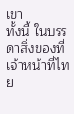เขา
ทั้งนี้ ในบรรดาสิ่งของที่เจ้าหน้าที่ไทย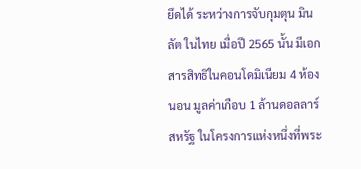ยึดได้ ระหว่างการจับกุมตุน มิน ลัต ในไทย เมื่อปี 2565 นั้น มีเอกสารสิทธิในคอนโดมิเนียม 4 ห้องนอน มูลค่าเกือบ 1 ล้านดอลลาร์สหรัฐ ในโครงการแห่งหนึ่งที่พระ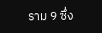ราม 9 ซึ่ง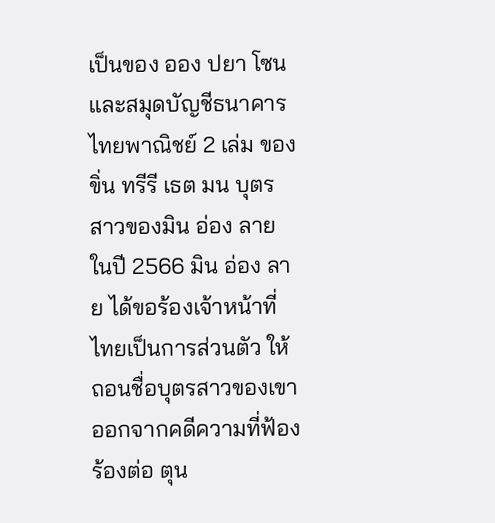เป็นของ ออง ปยา โซน และสมุดบัญชีธนาคารไทยพาณิชย์ 2 เล่ม ของ ขิ่น ทรีรี เธต มน บุตรสาวของมิน อ่อง ลาย
ในปี 2566 มิน อ่อง ลาย ได้ขอร้องเจ้าหน้าที่ไทยเป็นการส่วนตัว ให้ถอนชื่อบุตรสาวของเขาออกจากคดีความที่ฟ้องร้องต่อ ตุน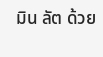มิน ลัต ด้วย